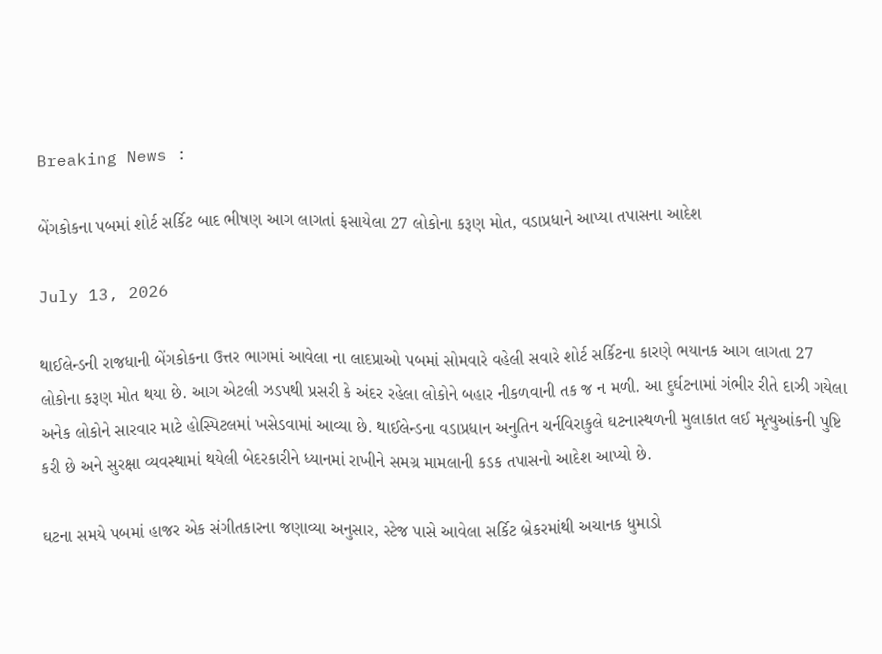Breaking News :

બેંગકોકના પબમાં શોર્ટ સર્કિટ બાદ ભીષણ આગ લાગતાં ફસાયેલા 27 લોકોના કરૂણ મોત, વડાપ્રધાને આપ્યા તપાસના આદેશ

July 13, 2026

થાઈલેન્ડની રાજધાની બેંગકોકના ઉત્તર ભાગમાં આવેલા ના લાદપ્રાઓ પબમાં સોમવારે વહેલી સવારે શોર્ટ સર્કિટના કારણે ભયાનક આગ લાગતા 27 લોકોના કરૂણ મોત થયા છે. આગ એટલી ઝડપથી પ્રસરી કે અંદર રહેલા લોકોને બહાર નીકળવાની તક જ ન મળી. આ દુર્ઘટનામાં ગંભીર રીતે દાઝી ગયેલા અનેક લોકોને સારવાર માટે હોસ્પિટલમાં ખસેડવામાં આવ્યા છે. થાઈલેન્ડના વડાપ્રધાન અનુતિન ચર્નવિરાકુલે ઘટનાસ્થળની મુલાકાત લઈ મૃત્યુઆંકની પુષ્ટિ કરી છે અને સુરક્ષા વ્યવસ્થામાં થયેલી બેદરકારીને ધ્યાનમાં રાખીને સમગ્ર મામલાની કડક તપાસનો આદેશ આપ્યો છે.

ઘટના સમયે પબમાં હાજર એક સંગીતકારના જણાવ્યા અનુસાર, સ્ટેજ પાસે આવેલા સર્કિટ બ્રેકરમાંથી અચાનક ધુમાડો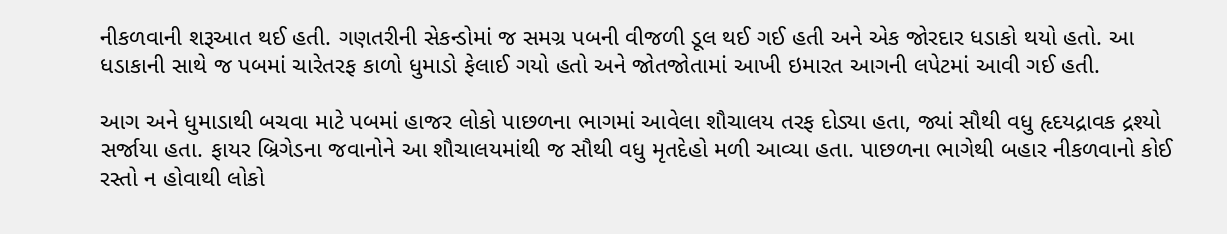નીકળવાની શરૂઆત થઈ હતી. ગણતરીની સેકન્ડોમાં જ સમગ્ર પબની વીજળી ડૂલ થઈ ગઈ હતી અને એક જોરદાર ધડાકો થયો હતો. આ ધડાકાની સાથે જ પબમાં ચારેતરફ કાળો ધુમાડો ફેલાઈ ગયો હતો અને જોતજોતામાં આખી ઇમારત આગની લપેટમાં આવી ગઈ હતી.

આગ અને ધુમાડાથી બચવા માટે પબમાં હાજર લોકો પાછળના ભાગમાં આવેલા શૌચાલય તરફ દોડ્યા હતા, જ્યાં સૌથી વધુ હૃદયદ્રાવક દ્રશ્યો સર્જાયા હતા. ફાયર બ્રિગેડના જવાનોને આ શૌચાલયમાંથી જ સૌથી વધુ મૃતદેહો મળી આવ્યા હતા. પાછળના ભાગેથી બહાર નીકળવાનો કોઈ રસ્તો ન હોવાથી લોકો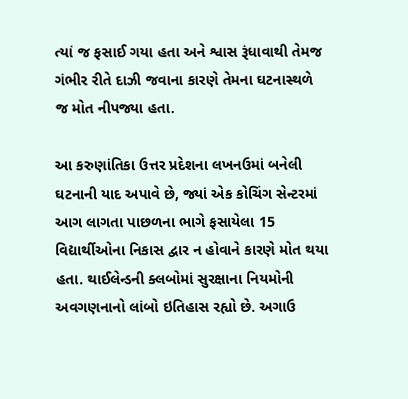ત્યાં જ ફસાઈ ગયા હતા અને શ્વાસ રૂંધાવાથી તેમજ ગંભીર રીતે દાઝી જવાના કારણે તેમના ઘટનાસ્થળે જ મોત નીપજ્યા હતા.

આ કરુણાંતિકા ઉત્તર પ્રદેશના લખનઉમાં બનેલી ઘટનાની યાદ અપાવે છે, જ્યાં એક કોચિંગ સેન્ટરમાં આગ લાગતા પાછળના ભાગે ફસાયેલા 15 વિદ્યાર્થીઓના નિકાસ દ્વાર ન હોવાને કારણે મોત થયા હતા. થાઈલેન્ડની ક્લબોમાં સુરક્ષાના નિયમોની અવગણનાનો લાંબો ઇતિહાસ રહ્યો છે. અગાઉ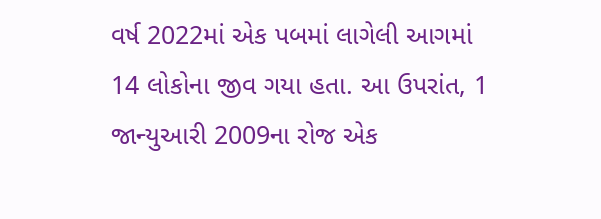વર્ષ 2022માં એક પબમાં લાગેલી આગમાં 14 લોકોના જીવ ગયા હતા. આ ઉપરાંત, 1 જાન્યુઆરી 2009ના રોજ એક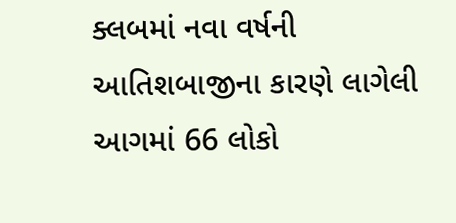ક્લબમાં નવા વર્ષની આતિશબાજીના કારણે લાગેલી આગમાં 66 લોકો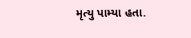મૃત્યુ પામ્યા હતા.